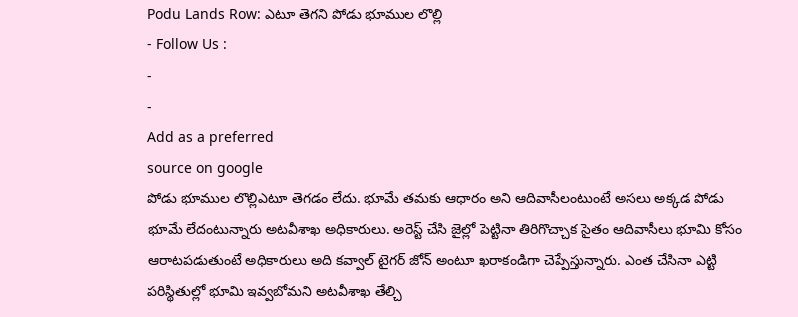Podu Lands Row: ఎటూ తెగని పోడు భూముల లొల్లి
- Follow Us :
-
-
Add as a preferred
source on google
పోడు భూముల లొల్లిఎటూ తెగడం లేదు. భూమే తమకు ఆధారం అని ఆదివాసీలంటుంటే అసలు అక్కడ పోడు భూమే లేదంటున్నారు అటవీశాఖ అధికారులు. అరెస్ట్ చేసి జైల్లో పెట్టినా తిరిగొచ్చాక సైతం ఆదివాసీలు భూమి కోసం ఆరాటపడుతుంటే అధికారులు అది కవ్వాల్ టైగర్ జోన్ అంటూ ఖరాకండిగా చెప్పేస్తున్నారు. ఎంత చేసినా ఎట్టి పరిస్థితుల్లో భూమి ఇవ్వబోమని అటవీశాఖ తేల్చి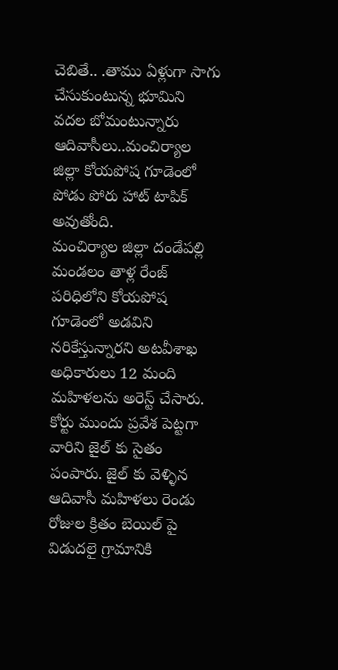చెబితే.. .తాము ఏళ్లుగా సాగు చేసుకుంటున్న భూమిని వదల బోమంటున్నారు ఆదివాసీలు..మంచిర్యాల జిల్లా కోయపోష గూడెంలో పోడు పోరు హాట్ టాపిక్ అవుతోంది.
మంచిర్యాల జిల్లా దండేపల్లి మండలం తాళ్ల రేంజ్ పరిధిలోని కోయపోష గూడెంలో అడవిని నరికేస్తున్నారని అటవీశాఖ అధికారులు 12 మంది మహిళలను అరెస్ట్ చేసారు. కోర్టు ముందు ప్రవేశ పెట్టగా వారిని జైల్ కు సైతం పంపారు. జైల్ కు వెళ్ళిన ఆదివాసీ మహిళలు రెండు రోజుల క్రితం బెయిల్ పై విడుదలై గ్రామానికి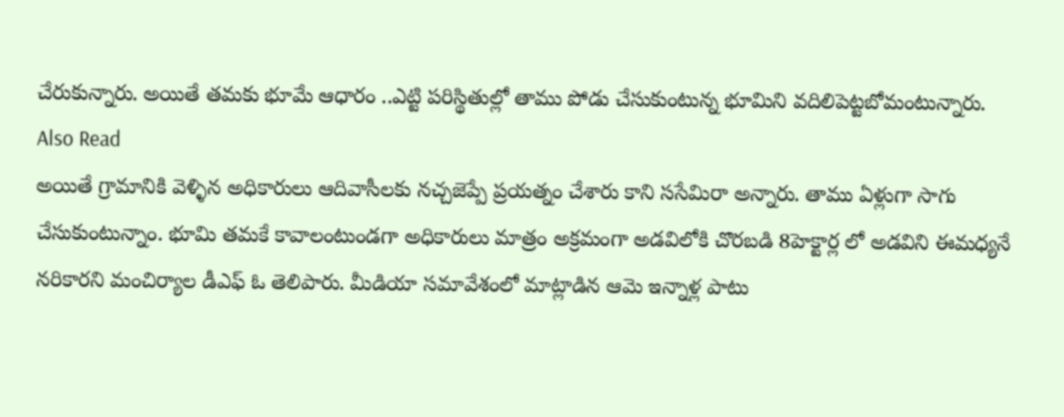చేరుకున్నారు. అయితే తమకు భూమే ఆధారం ..ఎట్టి పరిస్థితుల్లో తాము పోడు చేసుకుంటున్న భూమిని వదిలిపెట్టబోమంటున్నారు.
Also Read
అయితే గ్రామానికి వెళ్ళిన అధికారులు ఆదివాసీలకు నచ్చజెప్పే ప్రయత్నం చేశారు కాని ససేమిరా అన్నారు. తాము ఏళ్లుగా సాగు చేసుకుంటున్నాం. భూమి తమకే కావాలంటుండగా అధికారులు మాత్రం అక్రమంగా అడవిలోకి చొరబడి 8హెక్టార్ల లో అడవిని ఈమధ్యనే నరికారని మంచిర్యాల డీఎఫ్ ఓ తెలిపారు. మీడియా సమావేశంలో మాట్లాడిన ఆమె ఇన్నాళ్ల పాటు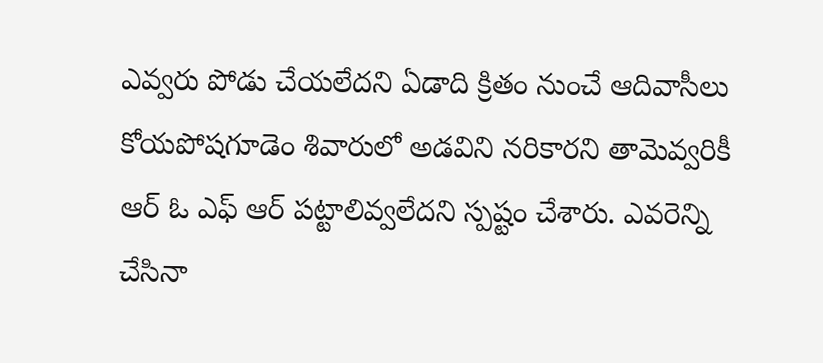ఎవ్వరు పోడు చేయలేదని ఏడాది క్రితం నుంచే ఆదివాసీలు కోయపోషగూడెం శివారులో అడవిని నరికారని తామెవ్వరికీ ఆర్ ఓ ఎఫ్ ఆర్ పట్టాలివ్వలేదని స్పష్టం చేశారు. ఎవరెన్ని చేసినా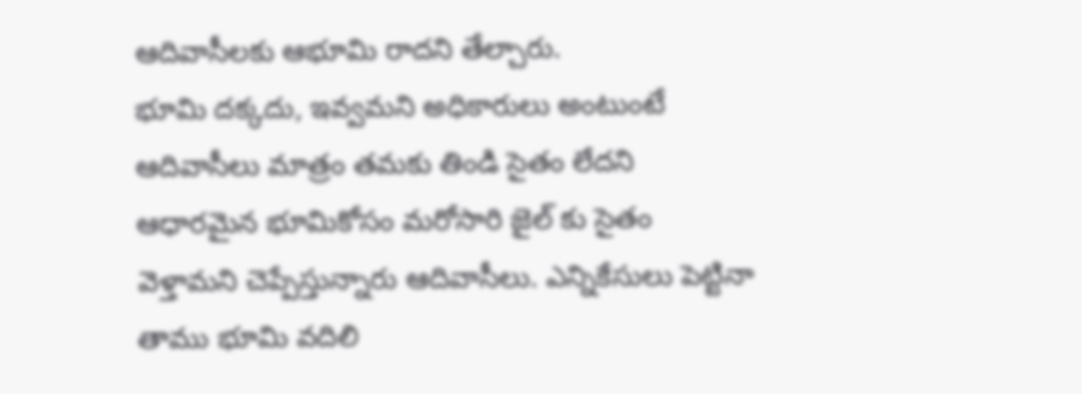ఆదివాసీలకు ఆభూమి రాదని తేల్చారు.
భూమి దక్కదు, ఇవ్వమని అధికారులు అంటుంటే ఆదివాసీలు మాత్రం తమకు తిండి సైతం లేదని ఆధారమైన భూమికోసం మరోసారి జైల్ కు సైతం వెళ్తామని చెప్పేస్తున్నారు ఆదివాసీలు. ఎన్నికేసులు పెట్టినా తాము భూమి వదిలి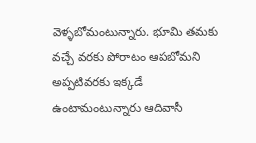వెళ్ళబోమంటున్నారు. భూమి తమకు వచ్చే వరకు పోరాటం ఆపబోమని అప్పటివరకు ఇక్కడే ఉంటామంటున్నారు ఆదివాసీ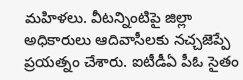మహిళలు. వీటన్నింటిపై జిల్లా అధికారులు ఆదివాసీలకు నచ్చజెప్పే ప్రయత్నం చేశారు. ఐటీడీఏ పీఓ సైతం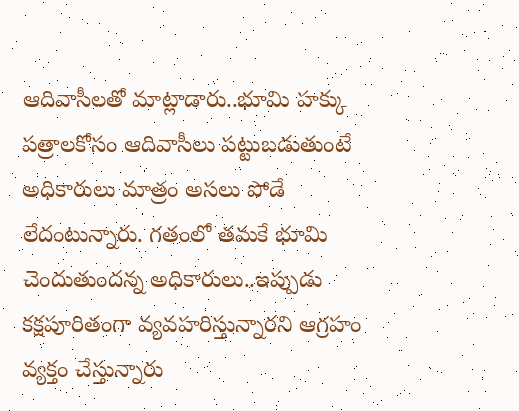ఆదివాసీలతో మాట్లాడారు..భూమి హక్కు పత్రాలకోసం ఆదివాసీలు పట్టుబడుతుంటే అధికారులు మాత్రం అసలు పోడే లేదంటున్నారు. గతంలో తమకే భూమి చెందుతుందన్న అధికారులు..ఇప్పుడు కక్షపూరితంగా వ్యవహరిస్తున్నారని ఆగ్రహం వ్యక్తం చేస్తున్నారు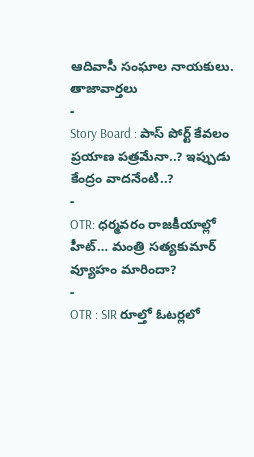ఆదివాసీ సంఘాల నాయకులు.
తాజావార్తలు
-
Story Board : పాస్ పోర్ట్ కేవలం ప్రయాణ పత్రమేనా..? ఇప్పుడు కేంద్రం వాదనేంటి..?
-
OTR: ధర్మవరం రాజకీయాల్లో హీట్… మంత్రి సత్యకుమార్ వ్యూహం మారిందా?
-
OTR : SIR రూల్తో ఓటర్లలో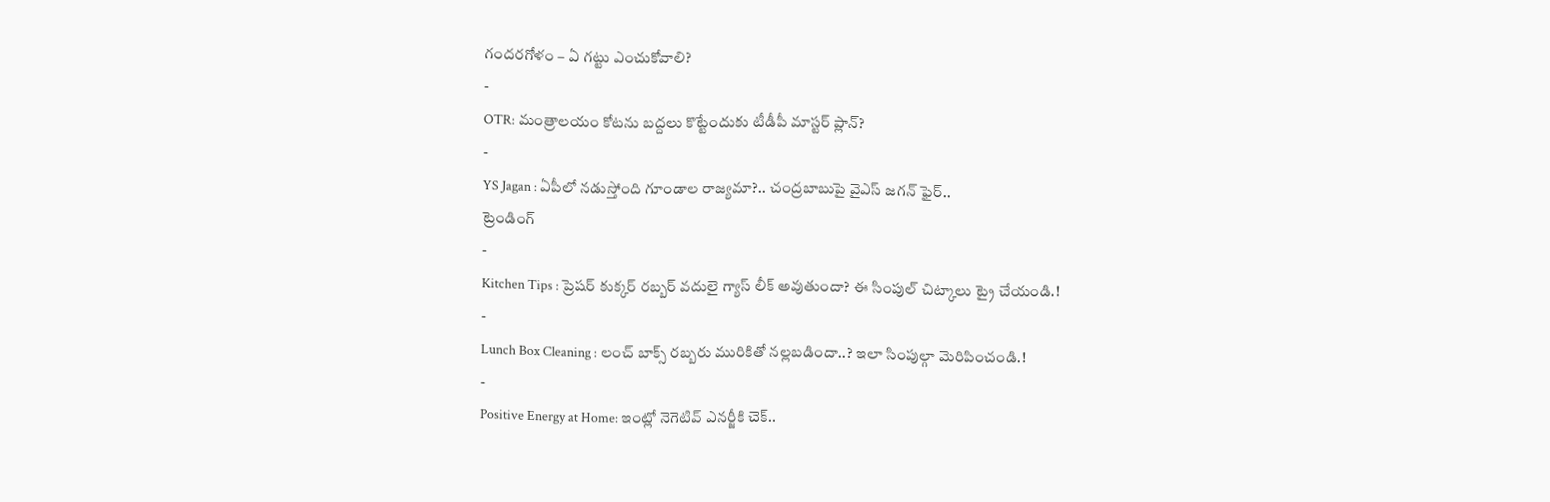గందరగోళం – ఏ గట్టు ఎంచుకోవాలి?
-
OTR: మంత్రాలయం కోటను బద్దలు కొట్టేందుకు టీడీపీ మాస్టర్ ప్లాన్?
-
YS Jagan : ఏపీలో నడుస్తోంది గూండాల రాజ్యమా?.. చంద్రబాబుపై వైఎస్ జగన్ ఫైర్..
ట్రెండింగ్
-
Kitchen Tips : ప్రెషర్ కుక్కర్ రబ్బర్ వదులై గ్యాస్ లీక్ అవుతుందా? ఈ సింపుల్ చిట్కాలు ట్రై చేయండి.!
-
Lunch Box Cleaning : లంచ్ బాక్స్ రబ్బరు మురికితో నల్లబడిందా..? ఇలా సింపుల్గా మెరిపించండి.!
-
Positive Energy at Home: ఇంట్లో నెగెటివ్ ఎనర్జీకి చెక్..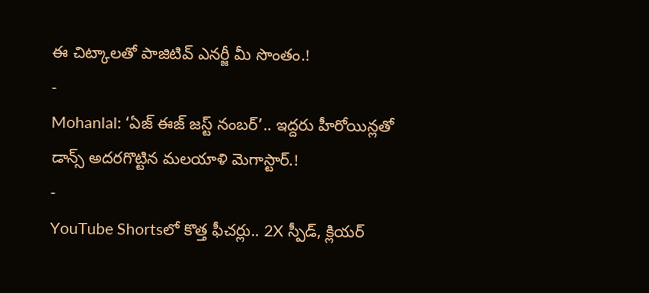ఈ చిట్కాలతో పాజిటివ్ ఎనర్జీ మీ సొంతం.!
-
Mohanlal: ‘ఏజ్ ఈజ్ జస్ట్ నంబర్’.. ఇద్దరు హీరోయిన్లతో డాన్స్ అదరగొట్టిన మలయాళి మెగాస్టార్.!
-
YouTube Shortsలో కొత్త ఫీచర్లు.. 2X స్పీడ్, క్లియర్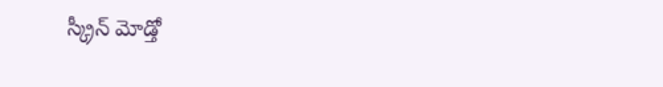స్క్రీన్ మోడ్తో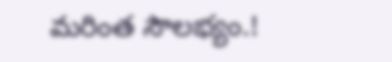మరింత సౌలభ్యం.!